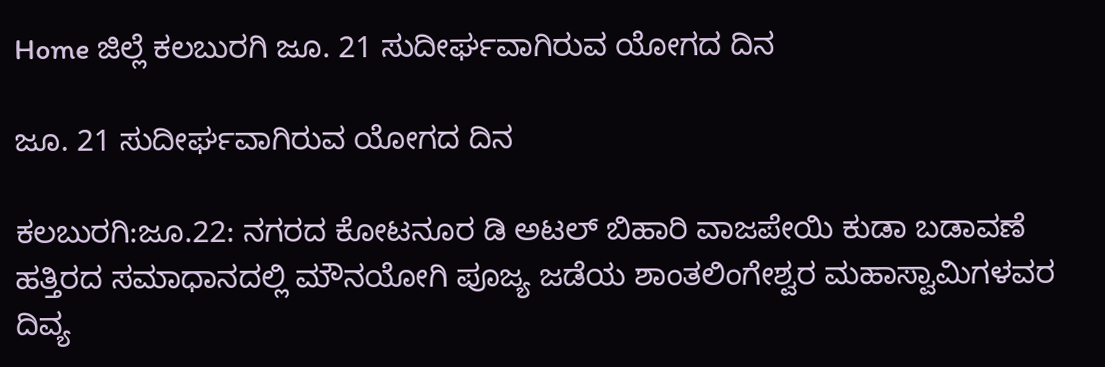Home ಜಿಲ್ಲೆ ಕಲಬುರಗಿ ಜೂ. 21 ಸುದೀರ್ಘವಾಗಿರುವ ಯೋಗದ ದಿನ

ಜೂ. 21 ಸುದೀರ್ಘವಾಗಿರುವ ಯೋಗದ ದಿನ

ಕಲಬುರಗಿ:ಜೂ.22: ನಗರದ ಕೋಟನೂರ ಡಿ ಅಟಲ್ ಬಿಹಾರಿ ವಾಜಪೇಯಿ ಕುಡಾ ಬಡಾವಣೆ ಹತ್ತಿರದ ಸಮಾಧಾನದಲ್ಲಿ ಮೌನಯೋಗಿ ಪೂಜ್ಯ ಜಡೆಯ ಶಾಂತಲಿಂಗೇಶ್ವರ ಮಹಾಸ್ವಾಮಿಗಳವರ ದಿವ್ಯ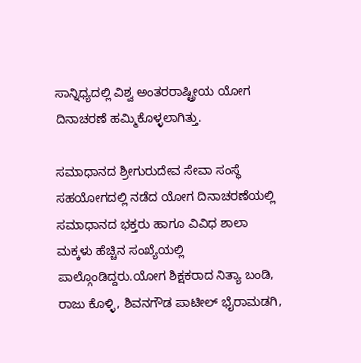ಸಾನ್ನಿಧ್ಯದಲ್ಲಿ ವಿಶ್ವ ಅಂತರರಾಷ್ಟ್ರೀಯ ಯೋಗ ದಿನಾಚರಣೆ ಹಮ್ಮಿಕೊಳ್ಳಲಾಗಿತ್ತು.

ಸಮಾಧಾನದ ಶ್ರೀಗುರುದೇವ ಸೇವಾ ಸಂಸ್ಥೆ ಸಹಯೋಗದಲ್ಲಿ ನಡೆದ ಯೋಗ ದಿನಾಚರಣೆಯಲ್ಲಿ ಸಮಾಧಾನದ ಭಕ್ತರು ಹಾಗೂ ವಿವಿಧ ಶಾಲಾ ಮಕ್ಕಳು ಹೆಚ್ಚಿನ ಸಂಖ್ಯೆಯಲ್ಲಿ ಪಾಲ್ಗೊಂಡಿದ್ದರು.ಯೋಗ ಶಿಕ್ಷಕರಾದ ನಿತ್ಯಾ ಬಂಡಿ, ರಾಜು ಕೊಳ್ಳಿ, ಶಿವನಗೌಡ ಪಾಟೀಲ್ ಭೈರಾಮಡಗಿ,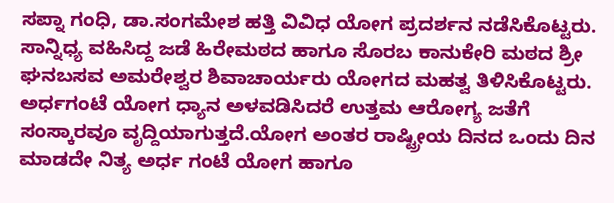ಸಪ್ನಾ ಗಂಧಿ, ಡಾ.ಸಂಗಮೇಶ ಹತ್ತಿ ವಿವಿಧ ಯೋಗ ಪ್ರದರ್ಶನ ನಡೆಸಿಕೊಟ್ಟರು. ಸಾನ್ನಿಧ್ಯ ವಹಿಸಿದ್ದ ಜಡೆ ಹಿರೇಮಠದ ಹಾಗೂ ಸೊರಬ ಕಾನುಕೇರಿ ಮಠದ ಶ್ರೀ ಘನಬಸವ ಅಮರೇಶ್ವರ ಶಿವಾಚಾರ್ಯರು ಯೋಗದ ಮಹತ್ವ ತಿಳಿಸಿಕೊಟ್ಟರು.
ಅರ್ಧಗಂಟೆ ಯೋಗ ಧ್ಯಾನ ಅಳವಡಿಸಿದರೆ ಉತ್ತಮ ಆರೋಗ್ಯ ಜತೆಗೆ ಸಂಸ್ಕಾರವೂ ವೃದ್ದಿಯಾಗುತ್ತದೆ.ಯೋಗ ಅಂತರ ರಾಷ್ಟ್ರೀಯ ದಿನದ ಒಂದು ದಿನ ಮಾಡದೇ ನಿತ್ಯ ಅರ್ಧ ಗಂಟೆ ಯೋಗ ಹಾಗೂ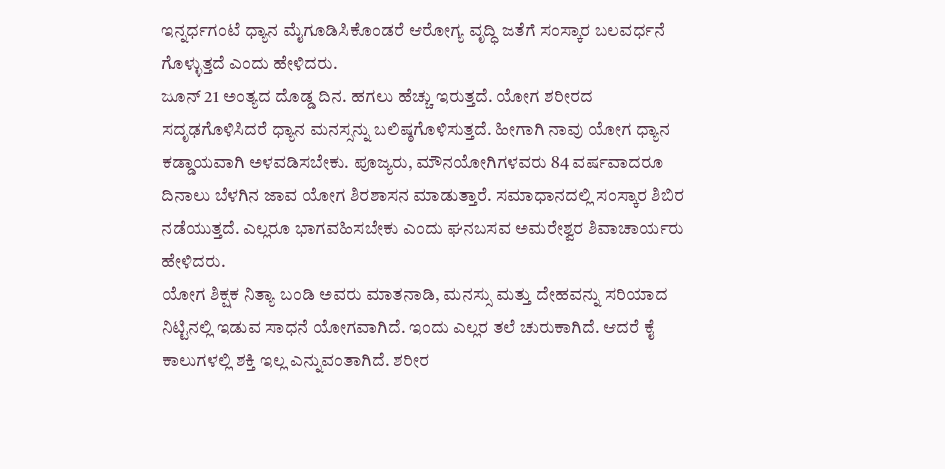ಇನ್ನರ್ಧಗಂಟೆ ಧ್ಯಾನ ಮೈಗೂಡಿಸಿಕೊಂಡರೆ ಆರೋಗ್ಯ ವೃದ್ಧಿ ಜತೆಗೆ ಸಂಸ್ಕಾರ ಬಲವರ್ಧನೆ ಗೊಳ್ಳುತ್ತದೆ ಎಂದು ಹೇಳಿದರು.
ಜೂನ್ 21 ಅಂತ್ಯದ ದೊಡ್ಡ ದಿನ. ಹಗಲು ಹೆಚ್ಚು ಇರುತ್ತದೆ. ಯೋಗ ಶರೀರದ ಸದೃಢಗೊಳಿಸಿದರೆ ಧ್ಯಾನ ಮನಸ್ಸನ್ನು ಬಲಿಷ್ಠಗೊಳಿಸುತ್ತದೆ. ಹೀಗಾಗಿ ನಾವು ಯೋಗ ಧ್ಯಾನ ಕಡ್ಡಾಯವಾಗಿ ಅಳವಡಿಸಬೇಕು. ಪೂಜ್ಯರು, ಮೌನಯೋಗಿಗಳವರು 84 ವರ್ಷವಾದರೂ ದಿನಾಲು ಬೆಳಗಿನ ಜಾವ ಯೋಗ ಶಿರಶಾಸನ ಮಾಡುತ್ತಾರೆ. ಸಮಾಧಾನದಲ್ಲಿ ಸಂಸ್ಕಾರ ಶಿಬಿರ ನಡೆಯುತ್ತದೆ. ಎಲ್ಲರೂ ಭಾಗವಹಿಸಬೇಕು ಎಂದು ಘನಬಸವ ಅಮರೇಶ್ವರ ಶಿವಾಚಾರ್ಯರು ಹೇಳಿದರು.
ಯೋಗ ಶಿಕ್ಷಕ ನಿತ್ಯಾ ಬಂಡಿ ಅವರು ಮಾತನಾಡಿ, ಮನಸ್ಸು ಮತ್ತು ದೇಹವನ್ನು ಸರಿಯಾದ ನಿಟ್ಟಿನಲ್ಲಿ ಇಡುವ ಸಾಧನೆ ಯೋಗವಾಗಿದೆ. ಇಂದು ಎಲ್ಲರ ತಲೆ ಚುರುಕಾಗಿದೆ. ಆದರೆ ಕೈ ಕಾಲುಗಳಲ್ಲಿ ಶಕ್ತಿ ಇಲ್ಲ ಎನ್ನುವಂತಾಗಿದೆ. ಶರೀರ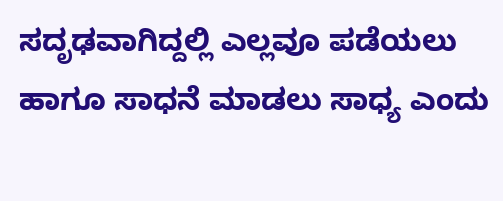ಸದೃಢವಾಗಿದ್ದಲ್ಲಿ ಎಲ್ಲವೂ ಪಡೆಯಲು ಹಾಗೂ ಸಾಧನೆ ಮಾಡಲು ಸಾಧ್ಯ ಎಂದು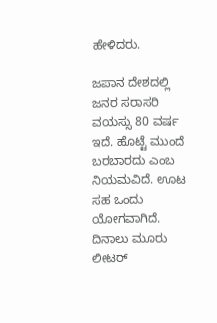ಹೇಳಿದರು.

ಜಪಾನ ದೇಶದಲ್ಲಿ ಜನರ ಸರಾಸರಿ ವಯಸ್ಸು 80 ವರ್ಷ ಇದೆ. ಹೊಟ್ಟೆ ಮುಂದೆ ಬರಬಾರದು ಎಂಬ ನಿಯಮವಿದೆ. ಊಟ ಸಹ ಒಂದು ಯೋಗವಾಗಿದೆ. ದಿನಾಲು ಮೂರು ಲೀಟರ್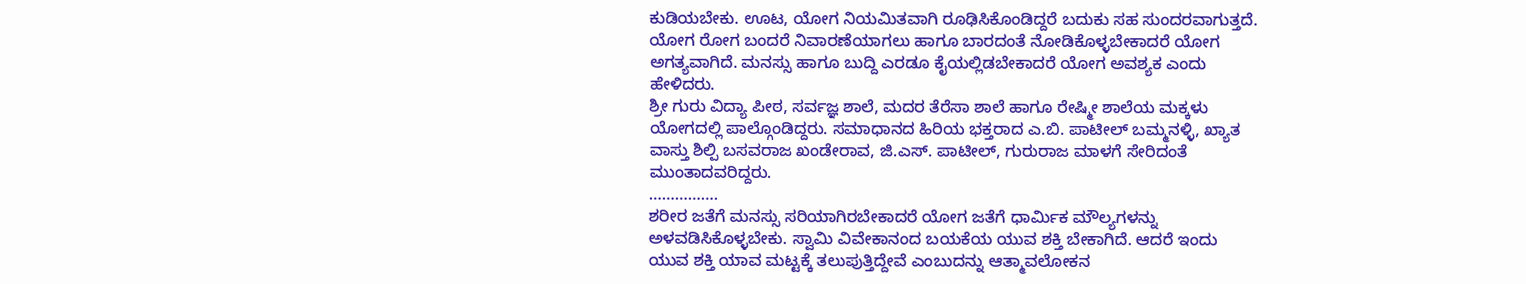ಕುಡಿಯಬೇಕು. ಊಟ, ಯೋಗ ನಿಯಮಿತವಾಗಿ ರೂಢಿಸಿಕೊಂಡಿದ್ದರೆ ಬದುಕು ಸಹ ಸುಂದರವಾಗುತ್ತದೆ. ಯೋಗ ರೋಗ ಬಂದರೆ ನಿವಾರಣೆಯಾಗಲು ಹಾಗೂ ಬಾರದಂತೆ ನೋಡಿಕೊಳ್ಳಬೇಕಾದರೆ ಯೋಗ ಅಗತ್ಯವಾಗಿದೆ. ಮನಸ್ಸು ಹಾಗೂ ಬುದ್ದಿ ಎರಡೂ ಕೈಯಲ್ಲಿಡಬೇಕಾದರೆ ಯೋಗ ಅವಶ್ಯಕ ಎಂದು ಹೇಳಿದರು.
ಶ್ರೀ ಗುರು ವಿದ್ಯಾ ಪೀಠ, ಸರ್ವಜ್ಞ ಶಾಲೆ, ಮದರ ತೆರೆಸಾ ಶಾಲೆ ಹಾಗೂ ರೇಷ್ಮೀ ಶಾಲೆಯ ಮಕ್ಕಳು ಯೋಗದಲ್ಲಿ ಪಾಲ್ಗೊಂಡಿದ್ದರು. ಸಮಾಧಾನದ ಹಿರಿಯ ಭಕ್ತರಾದ ಎ.ಬಿ. ಪಾಟೀಲ್ ಬಮ್ಮನಳ್ಳಿ, ಖ್ಯಾತ ವಾಸ್ತು ಶಿಲ್ಪಿ ಬಸವರಾಜ ಖಂಡೇರಾವ, ಜಿ.ಎಸ್. ಪಾಟೀಲ್, ಗುರುರಾಜ ಮಾಳಗೆ ಸೇರಿದಂತೆ ಮುಂತಾದವರಿದ್ದರು.
…………….
ಶರೀರ ಜತೆಗೆ ಮನಸ್ಸು ಸರಿಯಾಗಿರಬೇಕಾದರೆ ಯೋಗ ಜತೆಗೆ ಧಾರ್ಮಿಕ ಮೌಲ್ಯಗಳನ್ನು ಅಳವಡಿಸಿಕೊಳ್ಳಬೇಕು. ಸ್ವಾಮಿ ವಿವೇಕಾನಂದ ಬಯಕೆಯ ಯುವ ಶಕ್ತಿ ಬೇಕಾಗಿದೆ. ಆದರೆ ಇಂದು ಯುವ ಶಕ್ತಿ ಯಾವ ಮಟ್ಟಕ್ಕೆ ತಲುಪುತ್ತಿದ್ದೇವೆ ಎಂಬುದನ್ನು ಆತ್ಮಾವಲೋಕನ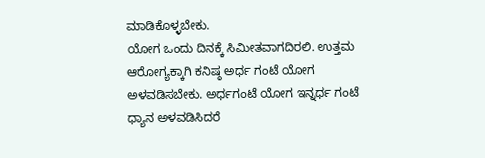ಮಾಡಿಕೊಳ್ಳಬೇಕು.
ಯೋಗ ಒಂದು ದಿನಕ್ಕೆ ಸಿಮೀತವಾಗದಿರಲಿ. ಉತ್ತಮ ಆರೋಗ್ಯಕ್ಕಾಗಿ ಕನಿಷ್ಠ ಅರ್ಧ ಗಂಟೆ ಯೋಗ ಅಳವಡಿಸಬೇಕು. ಅರ್ಧಗಂಟೆ ಯೋಗ ಇನ್ನರ್ಧ ಗಂಟೆ ಧ್ಯಾನ ಅಳವಡಿಸಿದರೆ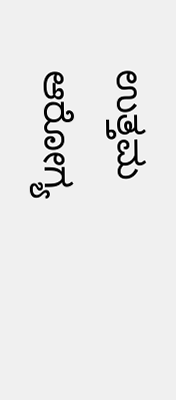ಉತ್ತಮ ಆರೋಗ್ಯ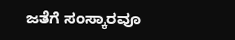ಜತೆಗೆ ಸಂಸ್ಕಾರವೂ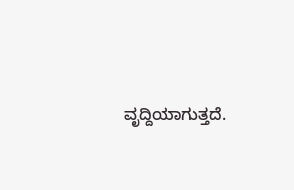ವೃದ್ದಿಯಾಗುತ್ತದೆ.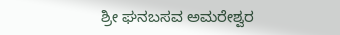ಶ್ರೀ ಘನಬಸವ ಅಮರೇಶ್ವರ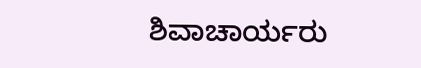ಶಿವಾಚಾರ್ಯರು